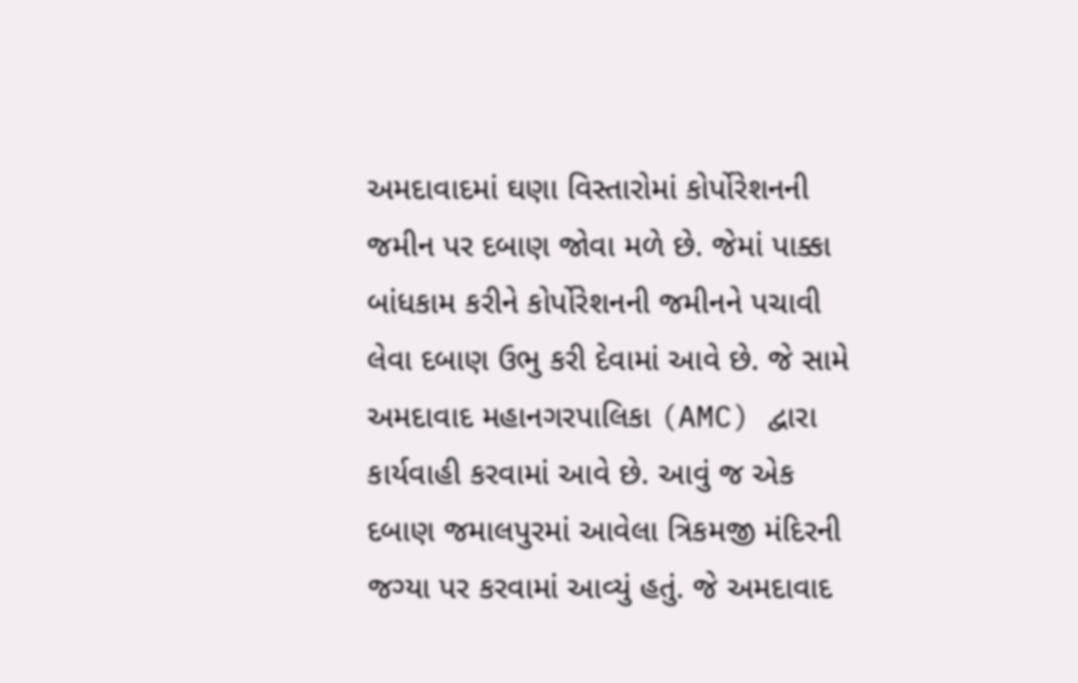અમદાવાદમાં ઘણા વિસ્તારોમાં કોર્પોરેશનની જમીન પર દબાણ જોવા મળે છે. જેમાં પાક્કા બાંધકામ કરીને કોર્પોરેશનની જમીનને પચાવી લેવા દબાણ ઉભુ કરી દેવામાં આવે છે. જે સામે અમદાવાદ મહાનગરપાલિકા (AMC) દ્વારા કાર્યવાહી કરવામાં આવે છે. આવું જ એક દબાણ જમાલપુરમાં આવેલા ત્રિકમજી મંદિરની જગ્યા પર કરવામાં આવ્યું હતું. જે અમદાવાદ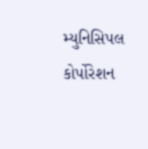મ્યુનિસિપલ કોર્પોરેશન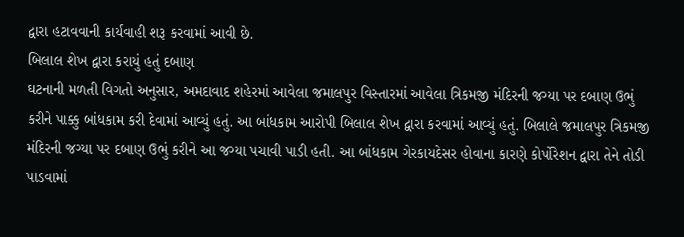દ્વારા હટાવવાની કાર્યવાહી શરૂ કરવામાં આવી છે.
બિલાલ શેખ દ્વારા કરાયું હતું દબાણ
ઘટનાની મળતી વિગતો અનુસાર, અમદાવાદ શહેરમાં આવેલા જમાલપુર વિસ્તારમાં આવેલા ત્રિકમજી મંદિરની જગ્યા પર દબાણ ઉભું કરીને પાક્કુ બાંધકામ કરી દેવામાં આવ્યું હતું. આ બાંધકામ આરોપી બિલાલ શેખ દ્વારા કરવામાં આવ્યું હતું. બિલાલે જમાલપુર ત્રિકમજી મંદિરની જગ્યા પર દબાણ ઉભું કરીને આ જગ્યા પચાવી પાડી હતી. આ બાંધકામ ગેરકાયદેસર હોવાના કારણે કોર્પોરેશન દ્વારા તેને તોડી પાડવામાં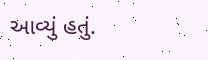આવ્યું હતું.